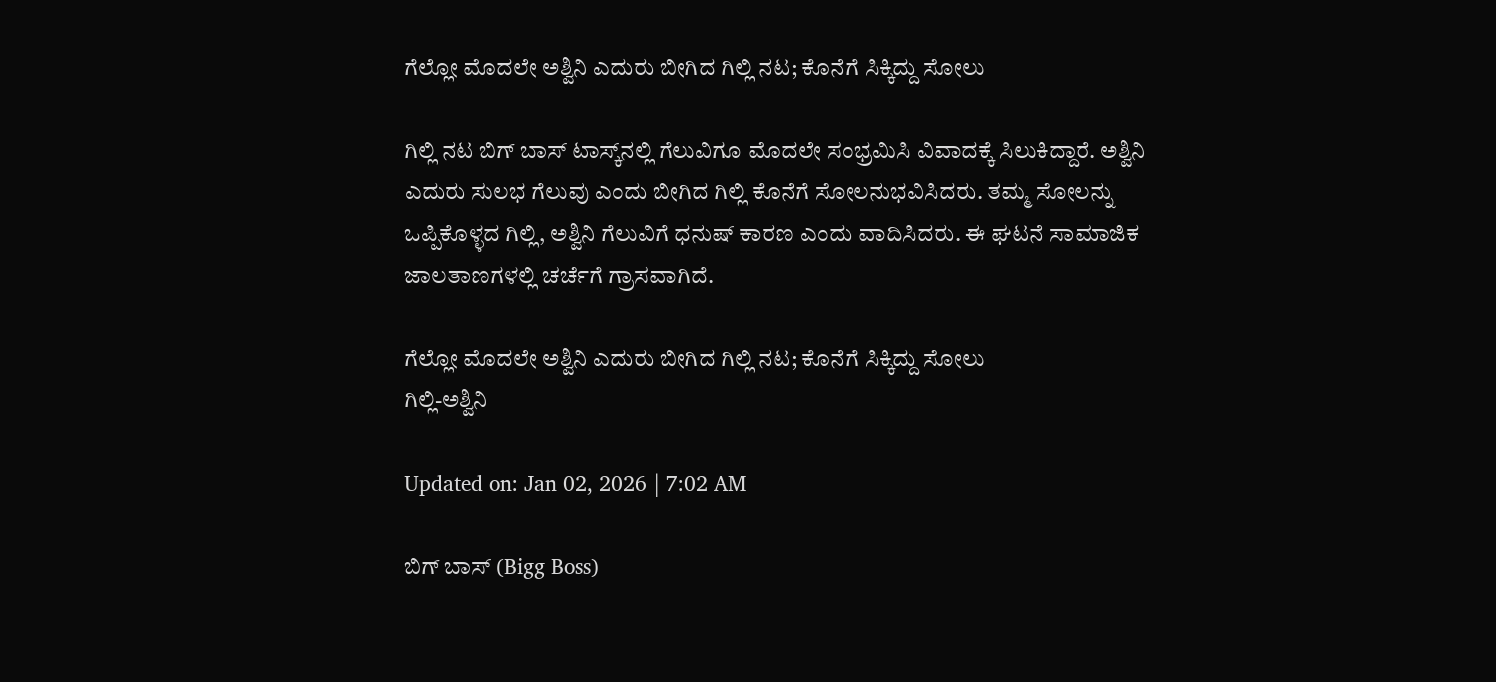ಗೆಲ್ಲೋ ಮೊದಲೇ ಅಶ್ವಿನಿ ಎದುರು ಬೀಗಿದ ಗಿಲ್ಲಿ ನಟ; ಕೊನೆಗೆ ಸಿಕ್ಕಿದ್ದು ಸೋಲು

ಗಿಲ್ಲಿ ನಟ ಬಿಗ್ ಬಾಸ್ ಟಾಸ್ಕ್‌ನಲ್ಲಿ ಗೆಲುವಿಗೂ ಮೊದಲೇ ಸಂಭ್ರಮಿಸಿ ವಿವಾದಕ್ಕೆ ಸಿಲುಕಿದ್ದಾರೆ. ಅಶ್ವಿನಿ ಎದುರು ಸುಲಭ ಗೆಲುವು ಎಂದು ಬೀಗಿದ ಗಿಲ್ಲಿ ಕೊನೆಗೆ ಸೋಲನುಭವಿಸಿದರು. ತಮ್ಮ ಸೋಲನ್ನು ಒಪ್ಪಿಕೊಳ್ಳದ ಗಿಲ್ಲಿ, ಅಶ್ವಿನಿ ಗೆಲುವಿಗೆ ಧನುಷ್ ಕಾರಣ ಎಂದು ವಾದಿಸಿದರು. ಈ ಘಟನೆ ಸಾಮಾಜಿಕ ಜಾಲತಾಣಗಳಲ್ಲಿ ಚರ್ಚೆಗೆ ಗ್ರಾಸವಾಗಿದೆ.

ಗೆಲ್ಲೋ ಮೊದಲೇ ಅಶ್ವಿನಿ ಎದುರು ಬೀಗಿದ ಗಿಲ್ಲಿ ನಟ; ಕೊನೆಗೆ ಸಿಕ್ಕಿದ್ದು ಸೋಲು
ಗಿಲ್ಲಿ-ಅಶ್ವಿನಿ

Updated on: Jan 02, 2026 | 7:02 AM

ಬಿಗ್ ಬಾಸ್ (Bigg Boss)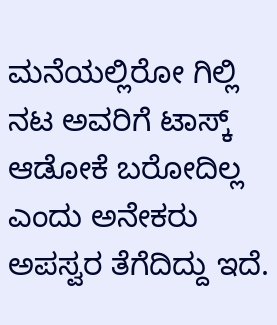ಮನೆಯಲ್ಲಿರೋ ಗಿಲ್ಲಿ ನಟ ಅವರಿಗೆ ಟಾಸ್ಕ್ ಆಡೋಕೆ ಬರೋದಿಲ್ಲ ಎಂದು ಅನೇಕರು ಅಪಸ್ವರ ತೆಗೆದಿದ್ದು ಇದೆ.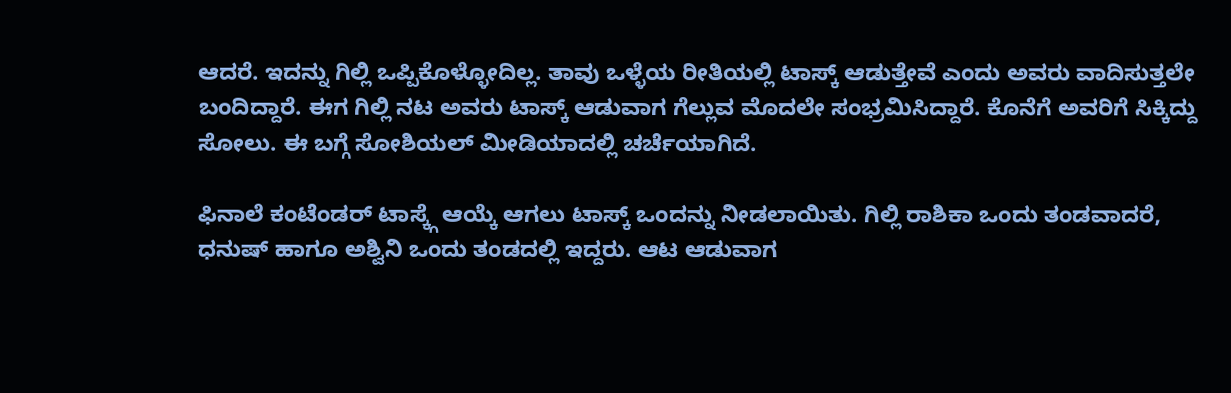ಆದರೆ. ಇದನ್ನು ಗಿಲ್ಲಿ ಒಪ್ಪಿಕೊಳ್ಳೋದಿಲ್ಲ. ತಾವು ಒಳ್ಳೆಯ ರೀತಿಯಲ್ಲಿ ಟಾಸ್ಕ್ ಆಡುತ್ತೇವೆ ಎಂದು ಅವರು ವಾದಿಸುತ್ತಲೇ ಬಂದಿದ್ದಾರೆ. ಈಗ ಗಿಲ್ಲಿ ನಟ ಅವರು ಟಾಸ್ಕ್ ಆಡುವಾಗ ಗೆಲ್ಲುವ ಮೊದಲೇ ಸಂಭ್ರಮಿಸಿದ್ದಾರೆ. ಕೊನೆಗೆ ಅವರಿಗೆ ಸಿಕ್ಕಿದ್ದು ಸೋಲು. ಈ ಬಗ್ಗೆ ಸೋಶಿಯಲ್ ಮೀಡಿಯಾದಲ್ಲಿ ಚರ್ಚೆಯಾಗಿದೆ.

ಫಿನಾಲೆ ಕಂಟೆಂಡರ್ ಟಾಸ್ಕ್ಗೆ ಆಯ್ಕೆ ಆಗಲು ಟಾಸ್ಕ್ ಒಂದನ್ನು ನೀಡಲಾಯಿತು. ಗಿಲ್ಲಿ ರಾಶಿಕಾ ಒಂದು ತಂಡವಾದರೆ, ಧನುಷ್ ಹಾಗೂ ಅಶ್ವಿನಿ ಒಂದು ತಂಡದಲ್ಲಿ ಇದ್ದರು. ಆಟ ಆಡುವಾಗ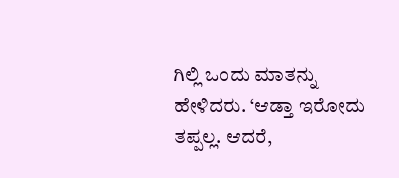ಗಿಲ್ಲಿ ಒಂದು ಮಾತನ್ನು ಹೇಳಿದರು. ‘ಆಡ್ತಾ ಇರೋದು ತಪ್ಪಲ್ಲ. ಆದರೆ,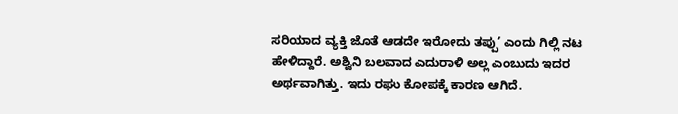ಸರಿಯಾದ ವ್ಯಕ್ತಿ ಜೊತೆ ಆಡದೇ ಇರೋದು ತಪ್ಪು’ ಎಂದು ಗಿಲ್ಲಿ ನಟ ಹೇಳಿದ್ದಾರೆ. ಅಶ್ವಿನಿ ಬಲವಾದ ಎದುರಾಳಿ ಅಲ್ಲ ಎಂಬುದು ಇದರ ಅರ್ಥವಾಗಿತ್ತು. ಇದು ರಘು ಕೋಪಕ್ಕೆ ಕಾರಣ ಆಗಿದೆ.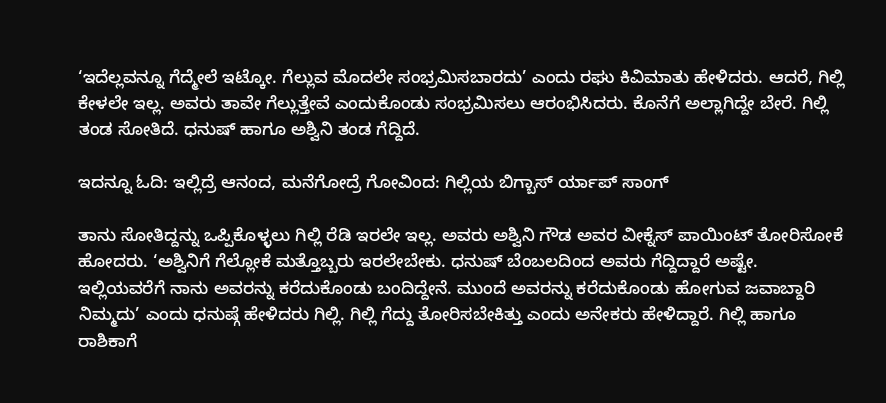‘ಇದೆಲ್ಲವನ್ನೂ ಗೆದ್ಮೇಲೆ ಇಟ್ಕೋ. ಗೆಲ್ಲುವ ಮೊದಲೇ ಸಂಭ್ರಮಿಸಬಾರದು’ ಎಂದು ರಘು ಕಿವಿಮಾತು ಹೇಳಿದರು. ಆದರೆ, ಗಿಲ್ಲಿ ಕೇಳಲೇ ಇಲ್ಲ. ಅವರು ತಾವೇ ಗೆಲ್ಲುತ್ತೇವೆ ಎಂದುಕೊಂಡು ಸಂಭ್ರಮಿಸಲು ಆರಂಭಿಸಿದರು. ಕೊನೆಗೆ ಅಲ್ಲಾಗಿದ್ದೇ ಬೇರೆ. ಗಿಲ್ಲಿ ತಂಡ ಸೋತಿದೆ. ಧನುಷ್ ಹಾಗೂ ಅಶ್ವಿನಿ ತಂಡ ಗೆದ್ದಿದೆ.

ಇದನ್ನೂ ಓದಿ: ಇಲ್ಲಿದ್ರೆ ಆನಂದ, ಮನೆಗೋದ್ರೆ ಗೋವಿಂದ: ಗಿಲ್ಲಿಯ ಬಿಗ್ಬಾಸ್ ರ್ಯಾಪ್ ಸಾಂಗ್

ತಾನು ಸೋತಿದ್ದನ್ನು ಒಪ್ಪಿಕೊಳ್ಳಲು ಗಿಲ್ಲಿ ರೆಡಿ ಇರಲೇ ಇಲ್ಲ. ಅವರು ಅಶ್ವಿನಿ ಗೌಡ ಅವರ ವೀಕ್ನೆಸ್ ಪಾಯಿಂಟ್ ತೋರಿಸೋಕೆ ಹೋದರು. ‘ಅಶ್ವಿನಿಗೆ ಗೆಲ್ಲೋಕೆ ಮತ್ತೊಬ್ಬರು ಇರಲೇಬೇಕು. ಧನುಷ್ ಬೆಂಬಲದಿಂದ ಅವರು ಗೆದ್ದಿದ್ದಾರೆ ಅಷ್ಟೇ. ಇಲ್ಲಿಯವರೆಗೆ ನಾನು ಅವರನ್ನು ಕರೆದುಕೊಂಡು ಬಂದಿದ್ದೇನೆ. ಮುಂದೆ ಅವರನ್ನು ಕರೆದುಕೊಂಡು ಹೋಗುವ ಜವಾಬ್ದಾರಿ ನಿಮ್ಮದು’ ಎಂದು ಧನುಷ್ಗೆ ಹೇಳಿದರು ಗಿಲ್ಲಿ. ಗಿಲ್ಲಿ ಗೆದ್ದು ತೋರಿಸಬೇಕಿತ್ತು ಎಂದು ಅನೇಕರು ಹೇಳಿದ್ದಾರೆ. ಗಿಲ್ಲಿ ಹಾಗೂ ರಾಶಿಕಾಗೆ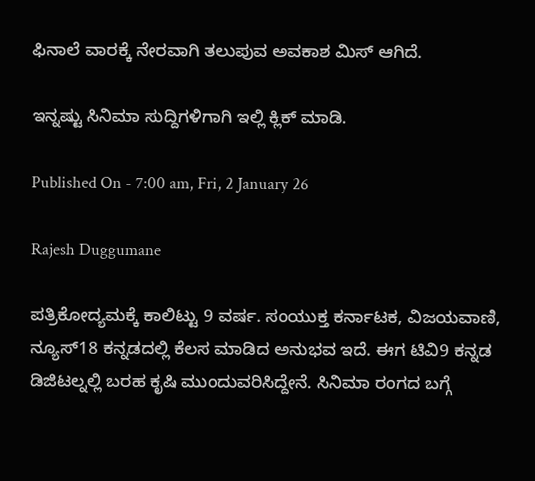ಫಿನಾಲೆ ವಾರಕ್ಕೆ ನೇರವಾಗಿ ತಲುಪುವ ಅವಕಾಶ ಮಿಸ್ ಆಗಿದೆ.

ಇನ್ನಷ್ಟು ಸಿನಿಮಾ ಸುದ್ದಿಗಳಿಗಾಗಿ ಇಲ್ಲಿ ಕ್ಲಿಕ್ ಮಾಡಿ.

Published On - 7:00 am, Fri, 2 January 26

Rajesh Duggumane

ಪತ್ರಿಕೋದ್ಯಮಕ್ಕೆ ಕಾಲಿಟ್ಟು 9 ವರ್ಷ. ಸಂಯುಕ್ತ ಕರ್ನಾಟಕ, ವಿಜಯವಾಣಿ, ನ್ಯೂಸ್18 ಕನ್ನಡದಲ್ಲಿ ಕೆಲಸ ಮಾಡಿದ ಅನುಭವ ಇದೆ. ಈಗ ಟಿವಿ9 ಕನ್ನಡ ಡಿಜಿಟಲ್ನಲ್ಲಿ ಬರಹ ಕೃಷಿ ಮುಂದುವರಿಸಿದ್ದೇನೆ. ಸಿನಿಮಾ ರಂಗದ ಬಗ್ಗೆ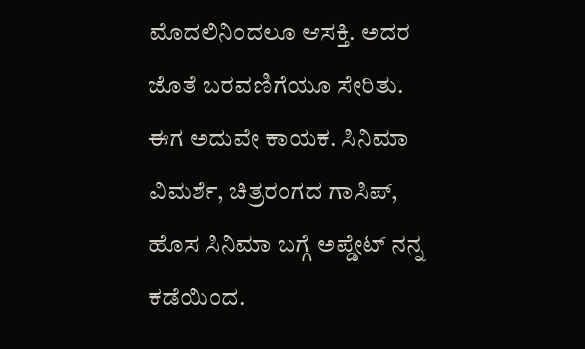ಮೊದಲಿನಿಂದಲೂ ಆಸಕ್ತಿ. ಅದರ ಜೊತೆ ಬರವಣಿಗೆಯೂ ಸೇರಿತು. ಈಗ ಅದುವೇ ಕಾಯಕ. ಸಿನಿಮಾ ವಿಮರ್ಶೆ, ಚಿತ್ರರಂಗದ ಗಾಸಿಪ್, ಹೊಸ ಸಿನಿಮಾ ಬಗ್ಗೆ ಅಪ್ಡೇಟ್ ನನ್ನ ಕಡೆಯಿಂದ.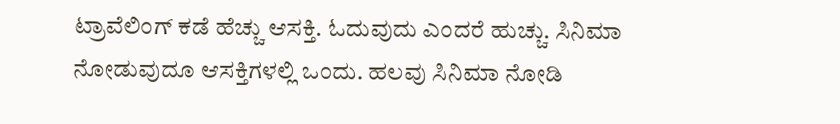ಟ್ರಾವೆಲಿಂಗ್ ಕಡೆ ಹೆಚ್ಚು ಆಸಕ್ತಿ. ಓದುವುದು ಎಂದರೆ ಹುಚ್ಚು. ಸಿನಿಮಾ ನೋಡುವುದೂ ಆಸಕ್ತಿಗಳಲ್ಲಿ ಒಂದು. ಹಲವು ಸಿನಿಮಾ ನೋಡಿ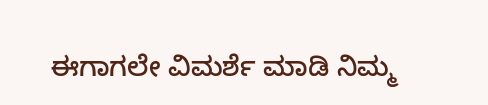ಈಗಾಗಲೇ ವಿಮರ್ಶೆ ಮಾಡಿ ನಿಮ್ಮ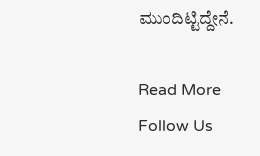ಮುಂದಿಟ್ಟಿದ್ದೇನೆ.

Read More
Follow Us